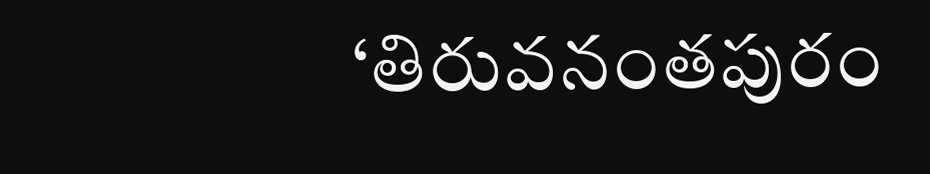‘తిరువనంతపురం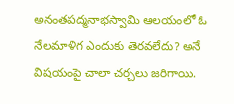అనంతపద్మనాభస్వామి ఆలయంలో ఓ నేలమాళిగ ఎందుకు తెరవలేదు? అనే విషయంపై చాలా చర్చలు జరిగాయి.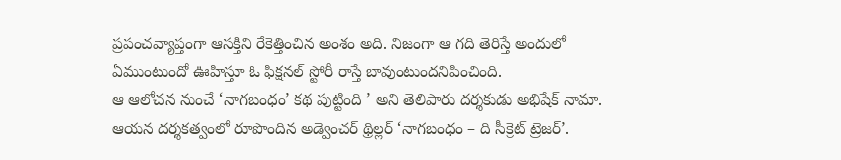ప్రపంచవ్యాప్తంగా ఆసక్తిని రేకెత్తించిన అంశం అది. నిజంగా ఆ గది తెరిస్తే అందులో ఏముంటుందో ఊహిస్తూ ఓ ఫిక్షనల్ స్టోరీ రాస్తే బావుంటుందనిపించింది.
ఆ ఆలోచన నుంచే ‘నాగబంధం’ కథ పుట్టింది ’ అని తెలిపారు దర్శకుడు అభిషేక్ నామా. ఆయన దర్శకత్వంలో రూపొందిన అడ్వెంచర్ థ్రిల్లర్ ‘నాగబంధం – ది సీక్రెట్ ట్రెజర్’.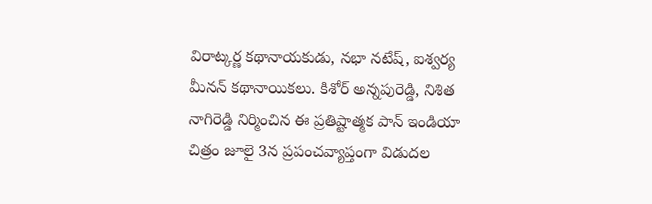విరాట్కర్ణ కథానాయకుడు, నభా నటేష్, ఐశ్వర్య మీనన్ కథానాయికలు. కిశోర్ అన్నపురెడ్డి, నిశిత నాగిరెడ్డి నిర్మించిన ఈ ప్రతిష్టాత్మక పాన్ ఇండియా చిత్రం జూలై 3న ప్రపంచవ్యాప్తంగా విడుదల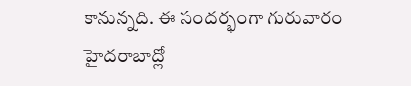కానున్నది. ఈ సందర్భంగా గురువారం హైదరాబాద్లో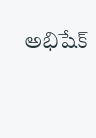అభిషేక్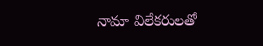నామా విలేకరులతో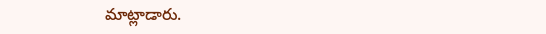మాట్లాడారు.